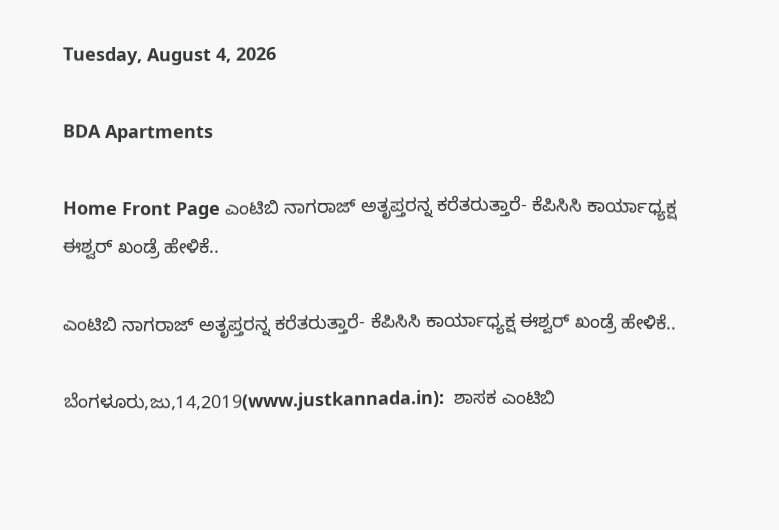Tuesday, August 4, 2026

BDA Apartments

Home Front Page ಎಂಟಿಬಿ ನಾಗರಾಜ್ ಅತೃಪ್ತರನ್ನ ಕರೆತರುತ್ತಾರೆ- ಕೆಪಿಸಿಸಿ ಕಾರ್ಯಾಧ್ಯಕ್ಷ ಈಶ್ವರ್ ಖಂಡ್ರೆ ಹೇಳಿಕೆ..

ಎಂಟಿಬಿ ನಾಗರಾಜ್ ಅತೃಪ್ತರನ್ನ ಕರೆತರುತ್ತಾರೆ- ಕೆಪಿಸಿಸಿ ಕಾರ್ಯಾಧ್ಯಕ್ಷ ಈಶ್ವರ್ ಖಂಡ್ರೆ ಹೇಳಿಕೆ..

ಬೆಂಗಳೂರು,ಜು,14,2019(www.justkannada.in):  ಶಾಸಕ ಎಂಟಿಬಿ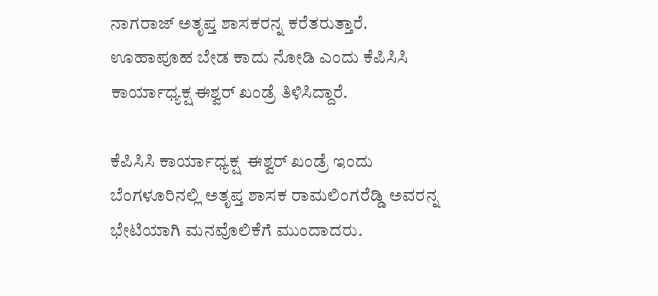ನಾಗರಾಜ್ ಅತೃಪ್ತ ಶಾಸಕರನ್ನ ಕರೆತರುತ್ತಾರೆ. ಊಹಾಪೂಹ ಬೇಡ ಕಾದು ನೋಡಿ ಎಂದು ಕೆಪಿಸಿಸಿ ಕಾರ್ಯಾಧ್ಯಕ್ಷ ಈಶ್ವರ್ ಖಂಡ್ರೆ ತಿಳಿಸಿದ್ದಾರೆ.

ಕೆಪಿಸಿಸಿ ಕಾರ್ಯಾಧ್ಯಕ್ಷ  ಈಶ್ವರ್ ಖಂಡ್ರೆ ಇಂದು ಬೆಂಗಳೂರಿನಲ್ಲಿ ಅತೃಪ್ತ ಶಾಸಕ ರಾಮಲಿಂಗರೆಡ್ಡಿ ಅವರನ್ನ ಭೇಟಿಯಾಗಿ ಮನವೊಲಿಕೆಗೆ ಮುಂದಾದರು.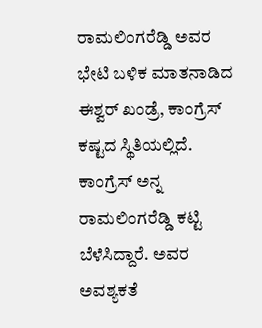ರಾಮಲಿಂಗರೆಡ್ಡಿ ಅವರ ಭೇಟಿ ಬಳಿಕ ಮಾತನಾಡಿದ ಈಶ್ವರ್ ಖಂಡ್ರೆ, ಕಾಂಗ್ರೆಸ್ ಕಷ್ಟದ ಸ್ಥಿತಿಯಲ್ಲಿದೆ.  ಕಾಂಗ್ರೆಸ್ ಅನ್ನ ರಾಮಲಿಂಗರೆಡ್ಡಿ ಕಟ್ಟಿ ಬೆಳೆಸಿದ್ದಾರೆ. ಅವರ ಅವಶ್ಯಕತೆ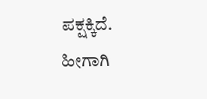ಪಕ್ಷಕ್ಕಿದೆ.  ಹೀಗಾಗಿ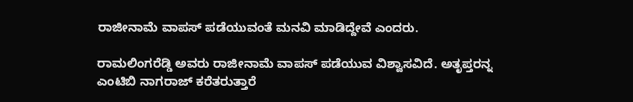ರಾಜೀನಾಮೆ ವಾಪಸ್ ಪಡೆಯುವಂತೆ ಮನವಿ ಮಾಡಿದ್ದೇವೆ ಎಂದರು.

ರಾಮಲಿಂಗರೆಡ್ಡಿ ಅವರು ರಾಜೀನಾಮೆ ವಾಪಸ್ ಪಡೆಯುವ ವಿಶ್ವಾಸವಿದೆ. ಅತೃಪ್ತರನ್ನ ಎಂಟಿಬಿ ನಾಗರಾಜ್ ಕರೆತರುತ್ತಾರೆ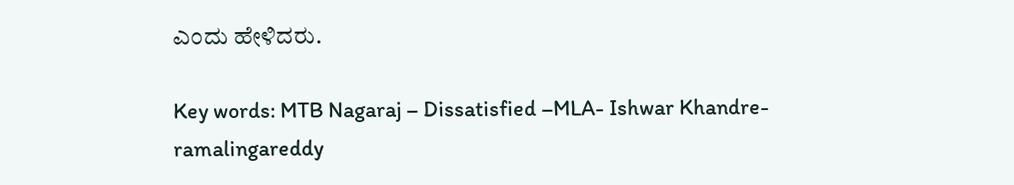ಎಂದು ಹೇಳಿದರು.

Key words: MTB Nagaraj – Dissatisfied –MLA- Ishwar Khandre-ramalingareddy